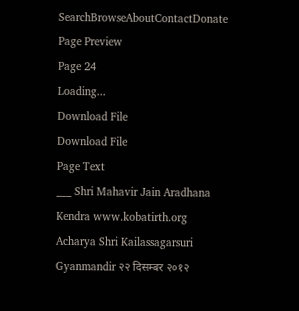SearchBrowseAboutContactDonate
Page Preview
Page 24
Loading...
Download File
Download File
Page Text
___ Shri Mahavir Jain Aradhana Kendra www.kobatirth.org Acharya Shri Kailassagarsuri Gyanmandir २२ दिसम्बर २०१२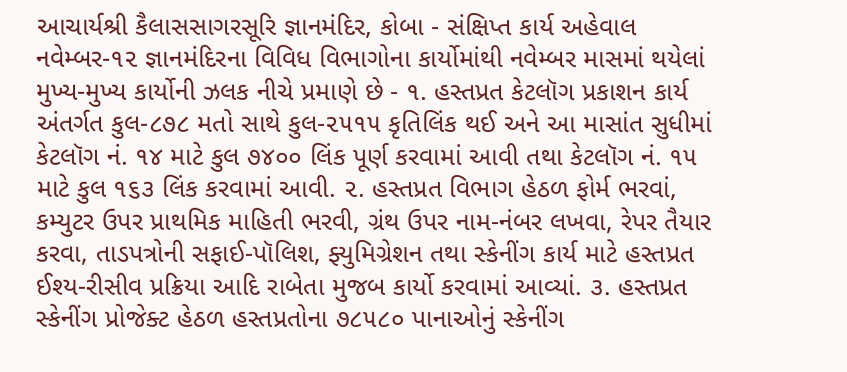આચાર્યશ્રી કૈલાસસાગરસૂરિ જ્ઞાનમંદિર, કોબા - સંક્ષિપ્ત કાર્ય અહેવાલ નવેમ્બર-૧૨ જ્ઞાનમંદિરના વિવિધ વિભાગોના કાર્યોમાંથી નવેમ્બર માસમાં થયેલાં મુખ્ય-મુખ્ય કાર્યોની ઝલક નીચે પ્રમાણે છે - ૧. હસ્તપ્રત કેટલૉગ પ્રકાશન કાર્ય અંતર્ગત કુલ-૮૭૮ મતો સાથે કુલ-૨૫૧૫ કૃતિલિંક થઈ અને આ માસાંત સુધીમાં કેટલૉગ નં. ૧૪ માટે કુલ ૭૪૦૦ લિંક પૂર્ણ કરવામાં આવી તથા કેટલૉગ નં. ૧૫ માટે કુલ ૧૬૩ લિંક કરવામાં આવી. ૨. હસ્તપ્રત વિભાગ હેઠળ ફોર્મ ભરવાં, કમ્યુટર ઉપર પ્રાથમિક માહિતી ભરવી, ગ્રંથ ઉપર નામ-નંબર લખવા, રેપર તૈયાર કરવા, તાડપત્રોની સફાઈ-પૉલિશ, ફ્યુમિગ્રેશન તથા સ્કેનીંગ કાર્ય માટે હસ્તપ્રત ઈશ્ય-રીસીવ પ્રક્રિયા આદિ રાબેતા મુજબ કાર્યો કરવામાં આવ્યાં. ૩. હસ્તપ્રત સ્કેનીંગ પ્રોજેક્ટ હેઠળ હસ્તપ્રતોના ૭૮૫૮૦ પાનાઓનું સ્કેનીંગ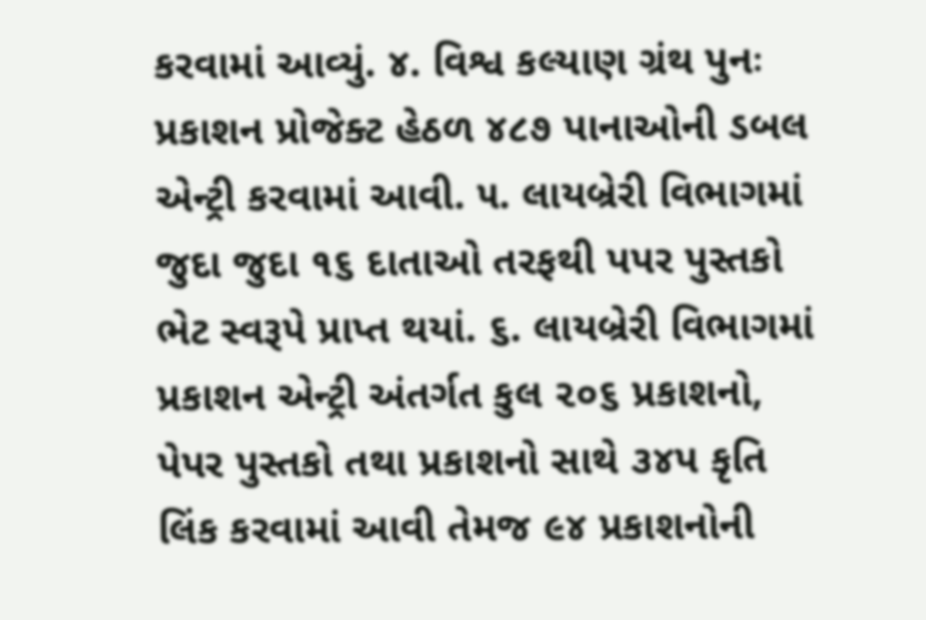કરવામાં આવ્યું. ૪. વિશ્વ કલ્યાણ ગ્રંથ પુનઃ પ્રકાશન પ્રોજેક્ટ હેઠળ ૪૮૭ પાનાઓની ડબલ એન્ટ્રી કરવામાં આવી. ૫. લાયબ્રેરી વિભાગમાં જુદા જુદા ૧૬ દાતાઓ તરફથી પપર પુસ્તકો ભેટ સ્વરૂપે પ્રાપ્ત થયાં. ૬. લાયબ્રેરી વિભાગમાં પ્રકાશન એન્ટ્રી અંતર્ગત કુલ ૨૦૬ પ્રકાશનો, પેપર પુસ્તકો તથા પ્રકાશનો સાથે ૩૪પ કૃતિ લિંક કરવામાં આવી તેમજ ૯૪ પ્રકાશનોની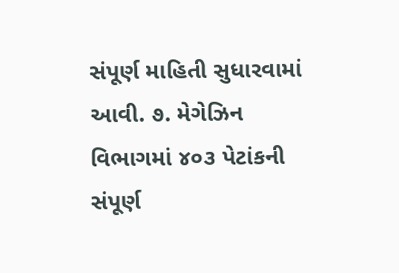સંપૂર્ણ માહિતી સુધારવામાં આવી. ૭. મેગેઝિન વિભાગમાં ૪૦૩ પેટાંકની સંપૂર્ણ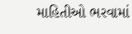માહિતીઓ ભરવામાં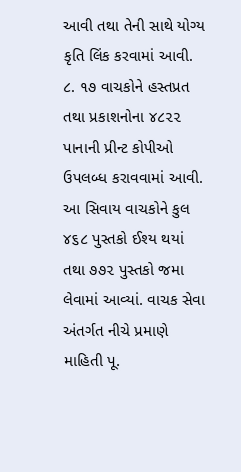આવી તથા તેની સાથે યોગ્ય કૃતિ લિંક કરવામાં આવી. ૮. ૧૭ વાચકોને હસ્તપ્રત તથા પ્રકાશનોના ૪૮૨૨ પાનાની પ્રીન્ટ કોપીઓ ઉપલબ્ધ કરાવવામાં આવી. આ સિવાય વાચકોને કુલ ૪૬૮ પુસ્તકો ઈશ્ય થયાં તથા ૭૭૨ પુસ્તકો જમા લેવામાં આવ્યાં. વાચક સેવા અંતર્ગત નીચે પ્રમાણે માહિતી પૂ.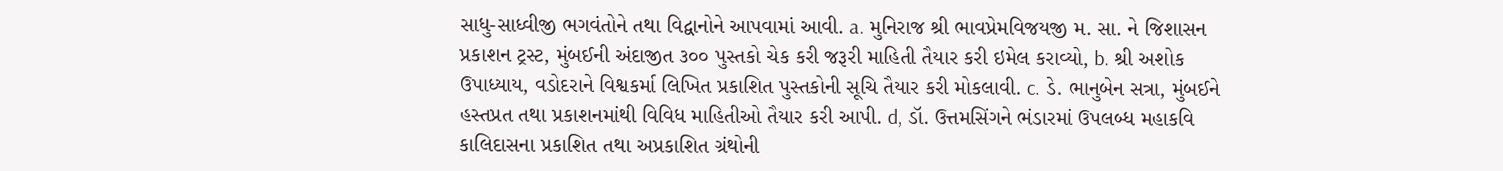સાધુ-સાધ્વીજી ભગવંતોને તથા વિદ્વાનોને આપવામાં આવી. a. મુનિરાજ શ્રી ભાવપ્રેમવિજયજી મ. સા. ને જિશાસન પ્રકાશન ટ્રસ્ટ, મુંબઈની અંદાજીત ૩૦૦ પુસ્તકો ચેક કરી જરૂરી માહિતી તૈયાર કરી ઇમેલ કરાવ્યો, b. શ્રી અશોક ઉપાધ્યાય, વડોદરાને વિશ્વકર્મા લિખિત પ્રકાશિત પુસ્તકોની સૂચિ તૈયાર કરી મોકલાવી. c. ડે. ભાનુબેન સત્રા, મુંબઈને હસ્તપ્રત તથા પ્રકાશનમાંથી વિવિધ માહિતીઓ તૈયાર કરી આપી. d, ડૉ. ઉત્તમસિંગને ભંડારમાં ઉપલબ્ધ મહાકવિ કાલિદાસના પ્રકાશિત તથા અપ્રકાશિત ગ્રંથોની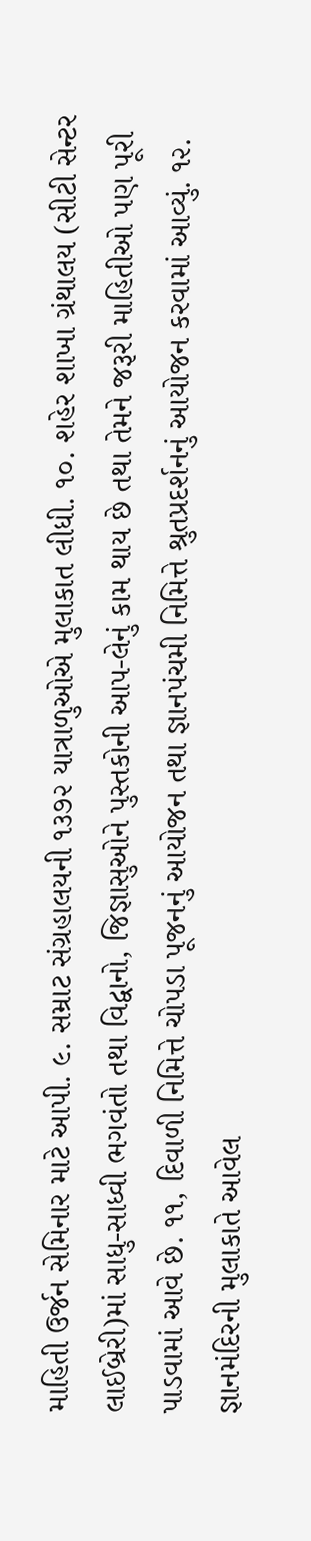માહિતી ઉર્જન સેમિનાર માટે આપી. ૯. સમ્રાટ સંગ્રહાલયની ૧૩૭૨ યાત્રાળુઓએ મુલાકાત લીધી. ૧૦. શહેર શાખા ગ્રંથાલય (સીટી સેન્ટર લાઈબ્રેરી)માં સાધુ-સાધ્વી ભગવંતો તથા વિદ્વાનો, જિજ્ઞાસુઓને પુસ્તકોની આપ-લેનું કામ થાય છે તથા તેમને જરૂરી માહિતીઓ પણ પૂરી પાડવામાં આવે છે. ૧૧, દિવાળી નિમિત્તે ચોપડા પૂજનનું આયોજન તથા જ્ઞાનપંચમી નિમિત્તે શ્રુતપ્રદર્શનનું આયોજન કરવામાં આવ્યું. ૧૨. જ્ઞાનમંદિરની મુલાકાતે આવેલ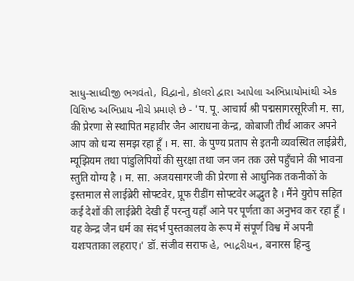સાધુ-સાધ્વીજી ભગવંતો, વિદ્વાનો, કૉલરો દ્વારા આપેલા અભિપ્રાયોમાંથી એક વિશિષ્ઠ અભિપ્રાય નીચે પ્રમાણે છે - 'प. पू. आचार्य श्री पद्मसागरसूरिजी म. सा, की प्रेरणा से स्थापित महावीर जैन आराधना केन्द्र, कोबाजी तीर्थ आकर अपने आप को धन्य समझ रहा हूँ । म. सा. के पुण्य प्रताप से इतनी व्यवस्थित लाईब्रेरी, म्यूझियम तथा पांडुलिपियों की सुरक्षा तथा जन जन तक उसे पहुँचाने की भावना स्तुति योग्य है । म. सा. अजयसागरजी की प्रेरणा से आधुनिक तकनीकों के इस्तमाल से लाईब्रेरी सोफ्टवेर, प्रूफ रीडींग सोफ्टवेर अद्भुत है । मैंने युरोप सहित कई देशों की लाईब्रेरी देखी हैं परन्तु यहाँ आने पर पूर्णता का अनुभव कर रहा हूँ । यह केन्द्र जैन धर्म का संदर्भ पुस्तकालय के रूप में संपूर्ण विश्व में अपनी यशःपताका लहराए।' डॉ. संजीव सराफ હે, ભાદ્રરીયન, बनारस हिन्दु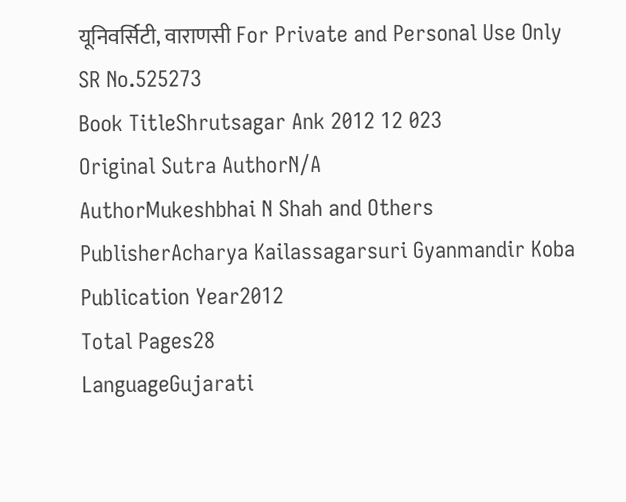यूनिवर्सिटी, वाराणसी For Private and Personal Use Only
SR No.525273
Book TitleShrutsagar Ank 2012 12 023
Original Sutra AuthorN/A
AuthorMukeshbhai N Shah and Others
PublisherAcharya Kailassagarsuri Gyanmandir Koba
Publication Year2012
Total Pages28
LanguageGujarati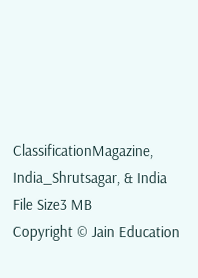ClassificationMagazine, India_Shrutsagar, & India
File Size3 MB
Copyright © Jain Education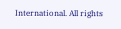International. All rights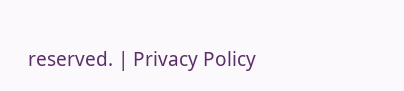reserved. | Privacy Policy